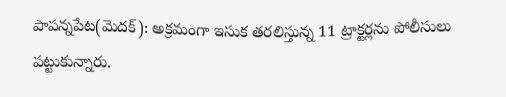పాపన్నపేట(మెదక్): అక్రమంగా ఇసుక తరలిస్తున్న 11 ట్రాక్టర్లను పోలీసులు పట్టుకున్నారు.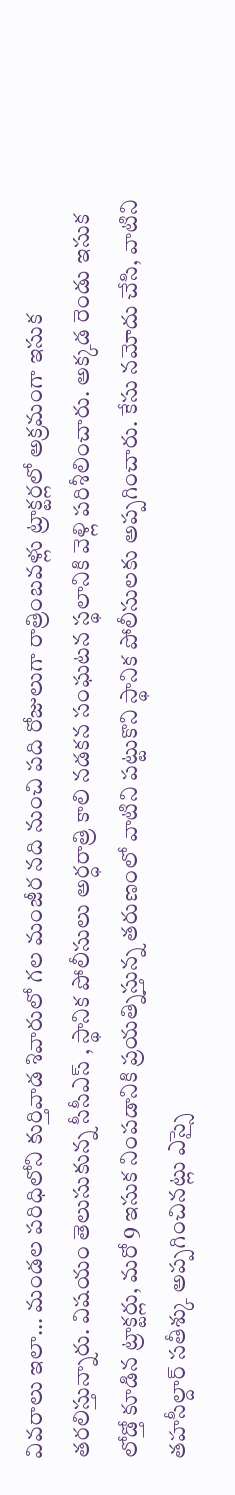వివరాలు ఇలా... మండల పరిధిలోని కుర్తివాడ శివారులో గల మంజీర నది నుంచి పది రోజులుగా రాత్రింబవళ్లు ట్రాక్టర్లలో అక్రమంగా ఇసుక తరలిస్తున్నారు. విషయం తెలుసుకున్న సీసీఎస్ , స్థానిక పోలీసులు అర్ధరాత్రి కాలి నడకన సంఘటన స్థలానికి వెళ్లి పరిశీలించారు. అక్కడ రెండు ఇసుక లోడ్తో కూడిన ట్రాక్టర్లు, మరో 9 ఇసుక నింపడానికి ప్రయత్నిస్తున్న తరుణంలో వాటిని పట్టుకొని స్థానిక పోలీసులకు అప్పగించారు. కేసు నమోదు చేసి, వాటిని తహసీల్దార్ సతీశ్కు అప్పగించినట్లు ఎస్సై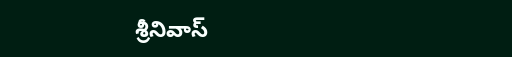శ్రీనివాస్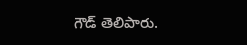గౌడ్ తెలిపారు.